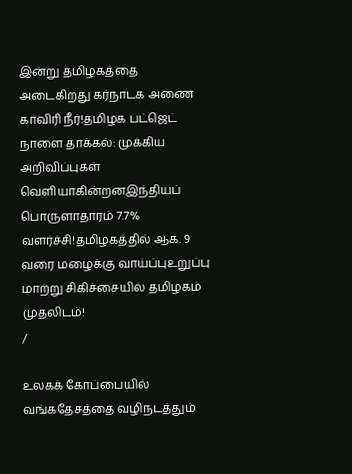இன்று தமிழகத்தை அடைகிறது கர்நாடக அணை காவிரி நீர்!தமிழக பட்ஜெட் நாளை தாக்கல்: முக்கிய அறிவிப்புகள் வெளியாகின்றனஇந்தியப் பொருளாதாரம் 7.7% வளர்ச்சி!தமிழகத்தில் ஆக. 9 வரை மழைக்கு வாய்ப்புஉறுப்பு மாற்று சிகிச்சையில் தமிழகம் முதலிடம்!
/

உலகக் கோப்பையில் வங்கதேசத்தை வழிநடத்தும்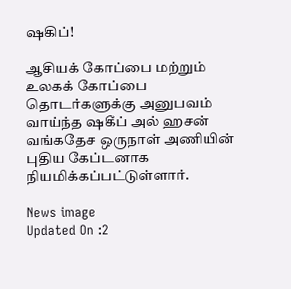ஷகிப்!

ஆசியக் கோப்பை மற்றும் உலகக் கோப்பை தொடர்களுக்கு அனுபவம் வாய்ந்த ஷகீப் அல் ஹசன் வங்கதேச ஒருநாள் அணியின் புதிய கேப்டனாக நியமிக்கப்பட்டுள்ளார்.

News image
Updated On :2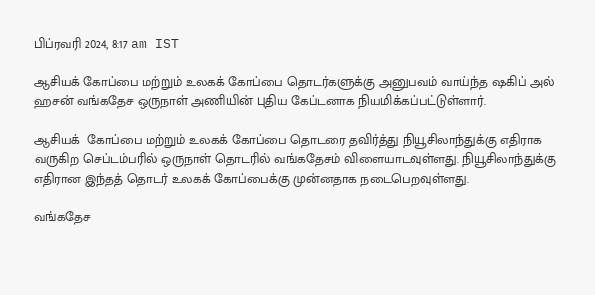பிப்ரவரி 2024, 8:17 am IST

ஆசியக் கோப்பை மற்றும் உலகக் கோப்பை தொடர்களுக்கு அனுபவம் வாய்ந்த ஷகிப் அல் ஹசன் வங்கதேச ஒருநாள் அணியின் புதிய கேப்டனாக நியமிக்கப்பட்டுள்ளார்.

ஆசியக்  கோப்பை மற்றும் உலகக் கோப்பை தொடரை தவிர்த்து நியூசிலாந்துக்கு எதிராக வருகிற செப்டம்பரில் ஒருநாள் தொடரில் வங்கதேசம் விளையாடவுள்ளது. நியூசிலாந்துக்கு எதிரான இந்தத் தொடர் உலகக் கோப்பைக்கு முன்னதாக நடைபெறவுள்ளது.

வங்கதேச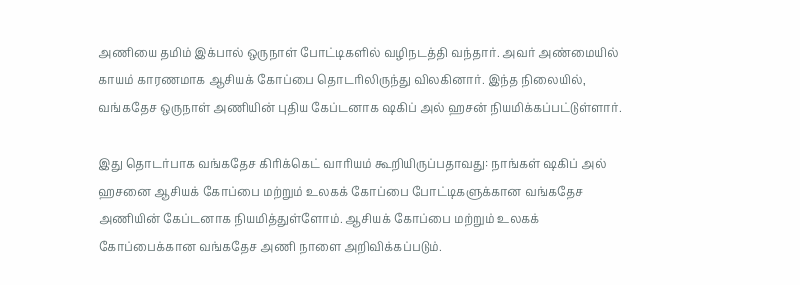அணியை தமிம் இக்பால் ஒருநாள் போட்டிகளில் வழிநடத்தி வந்தார். அவர் அண்மையில் காயம் காரணமாக ஆசியக் கோப்பை தொடரிலிருந்து விலகினார். இந்த நிலையில், வங்கதேச ஒருநாள் அணியின் புதிய கேப்டனாக ஷகிப் அல் ஹசன் நியமிக்கப்பட்டுள்ளார்.

இது தொடர்பாக வங்கதேச கிரிக்கெட் வாரியம் கூறியிருப்பதாவது: நாங்கள் ஷகிப் அல் ஹசனை ஆசியக் கோப்பை மற்றும் உலகக் கோப்பை போட்டிகளுக்கான வங்கதேச அணியின் கேப்டனாக நியமித்துள்ளோம். ஆசியக் கோப்பை மற்றும் உலகக் கோப்பைக்கான வங்கதேச அணி நாளை அறிவிக்கப்படும்.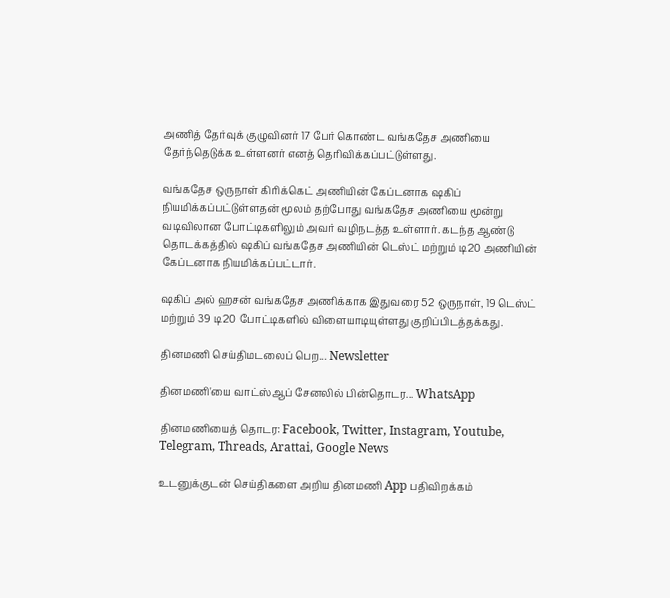அணித் தேர்வுக் குழுவினர் 17 பேர் கொண்ட வங்கதேச அணியை தேர்ந்தெடுக்க உள்ளனர் எனத் தெரிவிக்கப்பட்டுள்ளது.

வங்கதேச ஒருநாள் கிரிக்கெட் அணியின் கேப்டனாக ஷகிப் நியமிக்கப்பட்டுள்ளதன் மூலம் தற்போது வங்கதேச அணியை மூன்று வடிவிலான போட்டிகளிலும் அவர் வழிநடத்த உள்ளார். கடந்த ஆண்டு தொடக்கத்தில் ஷகிப் வங்கதேச அணியின் டெஸ்ட் மற்றும் டி20 அணியின் கேப்டனாக நியமிக்கப்பட்டார்.

ஷகிப் அல் ஹசன் வங்கதேச அணிக்காக இதுவரை 52 ஒருநாள், 19 டெஸ்ட் மற்றும் 39 டி20 போட்டிகளில் விளையாடியுள்ளது குறிப்பிடத்தக்கது.

தினமணி செய்திமடலைப் பெற... Newsletter

தினமணி'யை வாட்ஸ்ஆப் சேனலில் பின்தொடர... WhatsApp

தினமணியைத் தொடர: Facebook, Twitter, Instagram, Youtube, Telegram, Threads, Arattai, Google News

உடனுக்குடன் செய்திகளை அறிய தினமணி App பதிவிறக்கம்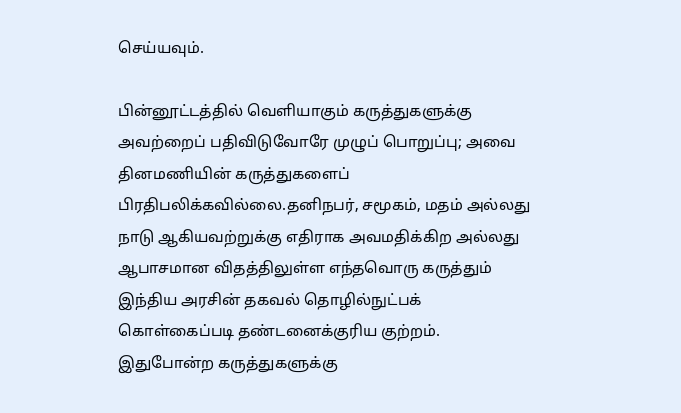செய்யவும்.

பின்னூட்டத்தில் வெளியாகும் கருத்துகளுக்கு அவற்றைப் பதிவிடுவோரே முழுப் பொறுப்பு; அவை தினமணியின் கருத்துகளைப் பிரதிபலிக்கவில்லை.தனிநபர், சமூகம், மதம் அல்லது நாடு ஆகியவற்றுக்கு எதிராக அவமதிக்கிற அல்லது ஆபாசமான விதத்திலுள்ள எந்தவொரு கருத்தும் இந்திய அரசின் தகவல் தொழில்நுட்பக் கொள்கைப்படி தண்டனைக்குரிய குற்றம். இதுபோன்ற கருத்துகளுக்கு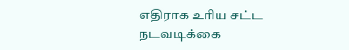எதிராக உரிய சட்ட நடவடிக்கை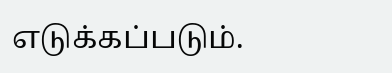எடுக்கப்படும்.